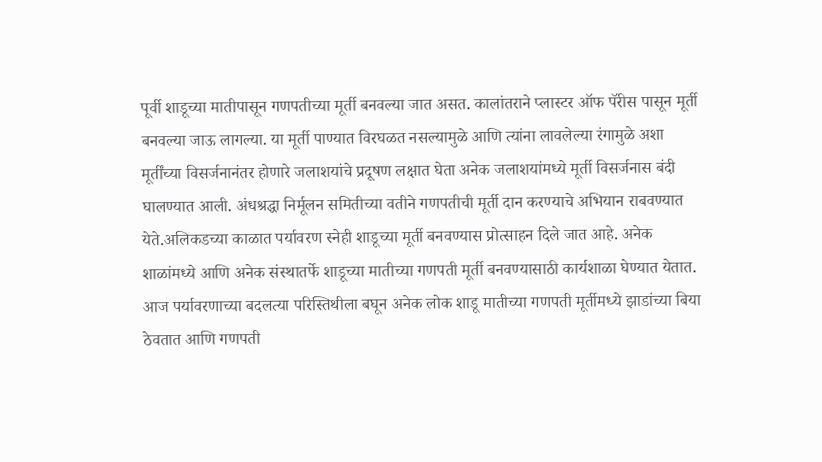पूर्वी शाडूच्या मातीपासून गणपतीच्या मूर्ती बनवल्या जात असत. कालांतराने प्लास्टर ऑफ पॅरीस पासून मूर्ती बनवल्या जाऊ लागल्या. या मूर्ती पाण्यात विरघळत नसल्यामुळे आणि त्यांना लावलेल्या रंगामुळे अशा मूर्तींच्या विसर्जनानंतर होणारे जलाशयांचे प्रदूषण लक्षात घेता अनेक जलाशयांमध्ये मूर्ती विसर्जनास बंदी घालण्यात आली. अंधश्रद्धा निर्मूलन समितीच्या वतीने गणपतीची मूर्ती दान करण्याचे अभियान राबवण्यात येते.अलिकडच्या काळात पर्यावरण स्नेही शाडूच्या मूर्ती बनवण्यास प्रोत्साहन दिले जात आहे. अनेक शाळांमध्ये आणि अनेक संस्थातर्फे शाडूच्या मातीच्या गणपती मूर्ती बनवण्यासाठी कार्यशाळा घेण्यात येतात. आज पर्यावरणाच्या बदलत्या परिस्तिथीला बघून अनेक लोक शाडू मातीच्या गणपती मूर्तीमध्ये झाडांच्या बिया ठेवतात आणि गणपती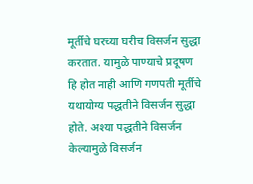मूर्तीचे घरच्या घरीच विसर्जन सुद्धा करतात. यामुळे पाण्याचे प्रदूषण हि होत नाही आणि गणपती मूर्तीचे यथायोग्य पद्धतीने विसर्जन सुद्धा होते. अश्या पद्धतीने विसर्जन केल्यामुळे विसर्जन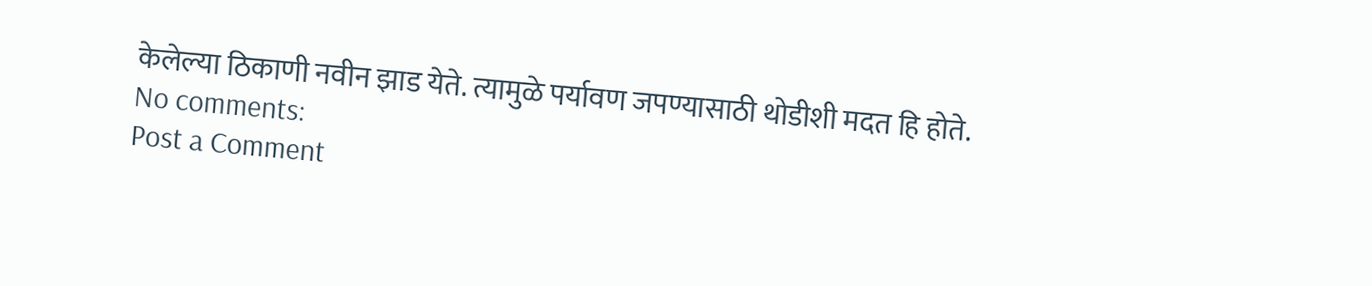केलेल्या ठिकाणी नवीन झाड येते. त्यामुळे पर्यावण जपण्यासाठी थोडीशी मदत हि होते.
No comments:
Post a Comment